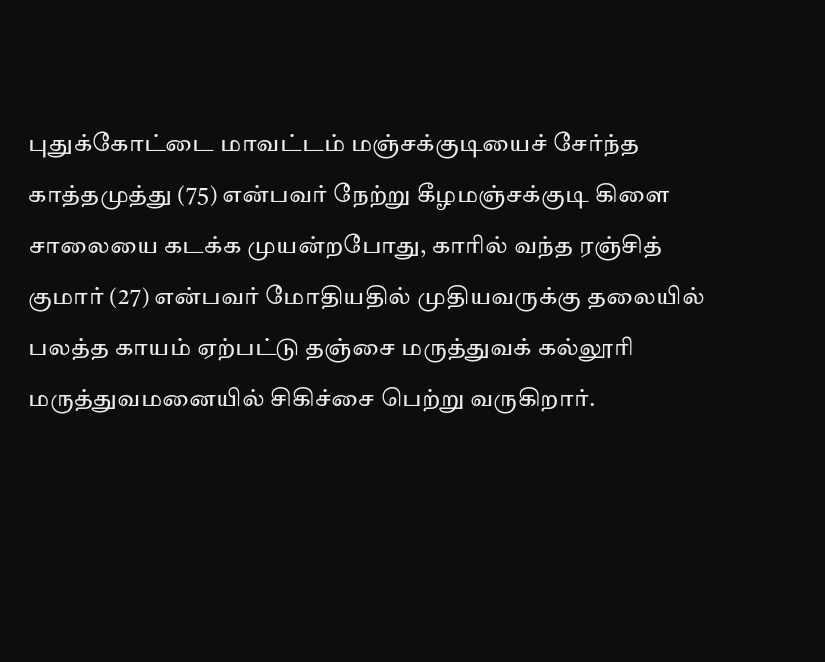புதுக்கோட்டை மாவட்டம் மஞ்சக்குடியைச் சேர்ந்த காத்தமுத்து (75) என்பவர் நேற்று கீழமஞ்சக்குடி கிளை சாலையை கடக்க முயன்றபோது, காரில் வந்த ரஞ்சித் குமார் (27) என்பவர் மோதியதில் முதியவருக்கு தலையில் பலத்த காயம் ஏற்பட்டு தஞ்சை மருத்துவக் கல்லூரி மருத்துவமனையில் சிகிச்சை பெற்று வருகிறார்.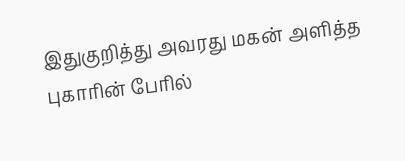இதுகுறித்து அவரது மகன் அளித்த புகாரின் பேரில்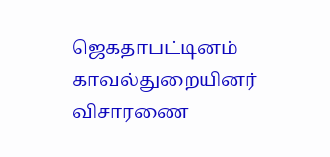ஜெகதாபட்டினம் காவல்துறையினர் விசாரணை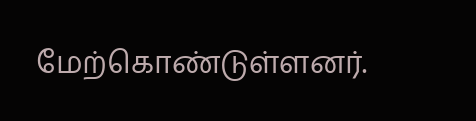மேற்கொண்டுள்ளனர்.